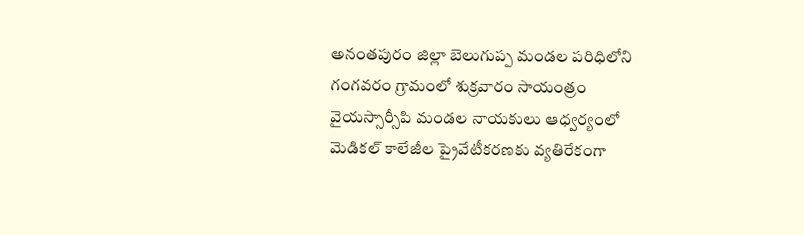అనంతపురం జిల్లా బెలుగుప్ప మండల పరిధిలోని గంగవరం గ్రామంలో శుక్రవారం సాయంత్రం వైయస్సార్సీపి మండల నాయకులు ఆధ్వర్యంలో మెడికల్ కాలేజీల ప్రైవేటీకరణకు వ్యతిరేకంగా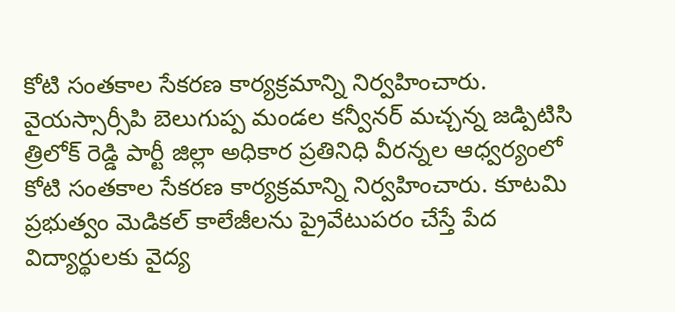కోటి సంతకాల సేకరణ కార్యక్రమాన్ని నిర్వహించారు. వైయస్సార్సీపి బెలుగుప్ప మండల కన్వీనర్ మచ్చన్న జడ్పిటిసి త్రిలోక్ రెడ్డి పార్టీ జిల్లా అధికార ప్రతినిధి వీరన్నల ఆధ్వర్యంలో కోటి సంతకాల సేకరణ కార్యక్రమాన్ని నిర్వహించారు. కూటమి ప్రభుత్వం మెడికల్ కాలేజీలను ప్రైవేటుపరం చేస్తే పేద విద్యార్థులకు వైద్య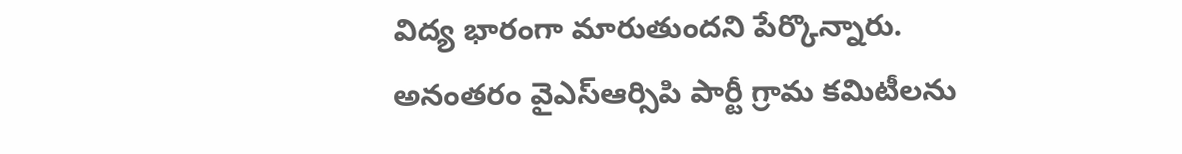విద్య భారంగా మారుతుందని పేర్కొన్నారు. అనంతరం వైఎస్ఆర్సిపి పార్టీ గ్రామ కమిటీలను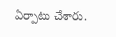ఏర్పాటు చేశారు.